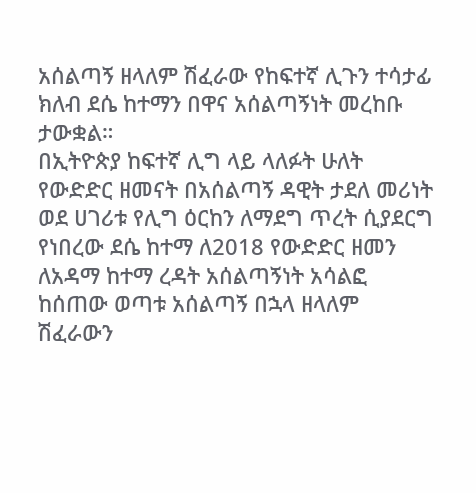አሰልጣኝ ዘላለም ሽፈራው የከፍተኛ ሊጉን ተሳታፊ ክለብ ደሴ ከተማን በዋና አሰልጣኝነት መረከቡ ታውቋል።
በኢትዮጵያ ከፍተኛ ሊግ ላይ ላለፉት ሁለት የውድድር ዘመናት በአሰልጣኝ ዳዊት ታደለ መሪነት ወደ ሀገሪቱ የሊግ ዕርከን ለማደግ ጥረት ሲያደርግ የነበረው ደሴ ከተማ ለ2018 የውድድር ዘመን ለአዳማ ከተማ ረዳት አሰልጣኝነት አሳልፎ ከሰጠው ወጣቱ አሰልጣኝ በኋላ ዘላለም ሽፈራውን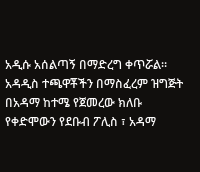አዲሱ አሰልጣኝ በማድረግ ቀጥሯል።
አዳዲስ ተጫዋቾችን በማስፈረም ዝግጅት በአዳማ ከተሜ የጀመረው ክለቡ የቀድሞውን የደቡብ ፖሊስ ፣ አዳማ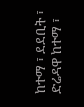ከተማ ፣ ደደቢት ፣ ድሬዳዋ ከተማ ፣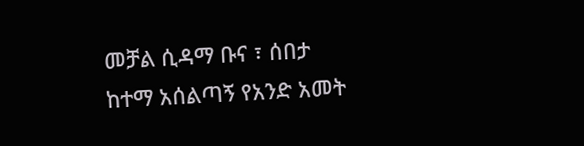መቻል ሲዳማ ቡና ፣ ሰበታ ከተማ አሰልጣኝ የአንድ አመት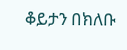ቆይታን በክለቡ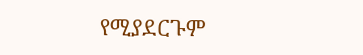የሚያደርጉም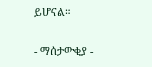ይሆናል።

- ማሰታውቂያ -